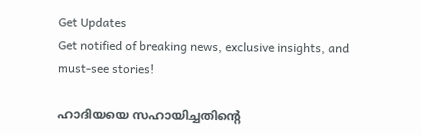Get Updates
Get notified of breaking news, exclusive insights, and must-see stories!

ഹാദിയയെ സഹായിച്ചതിന്റെ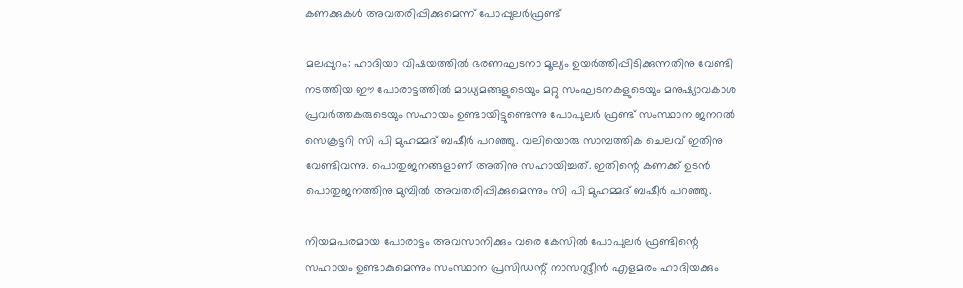കണക്കുകള്‍ അവതരിപ്പിക്കുമെന്ന് പോപ്പുലര്‍ഫ്രണ്ട്

മലപ്പുറം: ഹാദിയാ വിഷയത്തില്‍ ഭരണഘടനാ മൂല്യം ഉയര്‍ത്തിപ്പിടിക്കുന്നതിനു വേണ്ടി നടത്തിയ ഈ പോരാട്ടത്തില്‍ മാധ്യമങ്ങളുടെയും മറ്റു സംഘടനകളുടെയും മനുഷ്യാവകാശ പ്രവര്‍ത്തകരുടെയും സഹായം ഉണ്ടായിട്ടുണ്ടെന്നു പോപുലര്‍ ഫ്രണ്ട് സംസ്ഥാന ജനറല്‍ സെക്രട്ടറി സി പി മുഹമ്മദ് ബഷീര്‍ പറഞ്ഞു. വലിയൊരു സാമ്പത്തിക ചെലവ് ഇതിനു വേണ്ടിവന്നു. പൊതുജനങ്ങളാണ് അതിനു സഹായിച്ചത്. ഇതിന്റെ കണക്ക് ഉടന്‍ പൊതുജനത്തിനു മുമ്പില്‍ അവതരിപ്പിക്കുമെന്നും സി പി മുഹമ്മദ് ബഷീര്‍ പറഞ്ഞു.

നിയമപരമായ പോരാട്ടം അവസാനിക്കും വരെ കേസില്‍ പോപുലര്‍ ഫ്രണ്ടിന്റെ സഹായം ഉണ്ടാകുമെന്നും സംസ്ഥാന പ്രസിഡന്റ് നാസറുദ്ദീന്‍ എളമരം ഹാദിയക്കും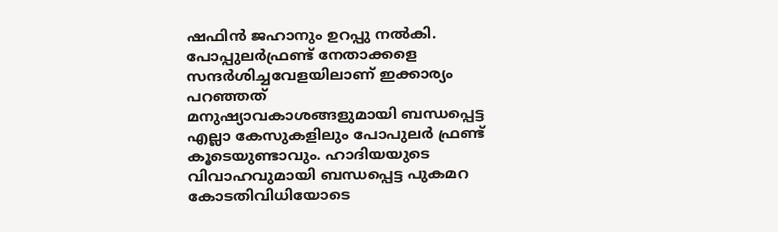ഷഫിന്‍ ജഹാനും ഉറപ്പു നല്‍കി. പോപ്പുലര്‍ഫ്രണ്ട് നേതാക്കളെ സന്ദര്‍ശിച്ചവേളയിലാണ് ഇക്കാര്യം പറഞ്ഞത്
മനുഷ്യാവകാശങ്ങളുമായി ബന്ധപ്പെട്ട എല്ലാ കേസുകളിലും പോപുലര്‍ ഫ്രണ്ട് കൂടെയുണ്ടാവും. ഹാദിയയുടെ വിവാഹവുമായി ബന്ധപ്പെട്ട പുകമറ കോടതിവിധിയോടെ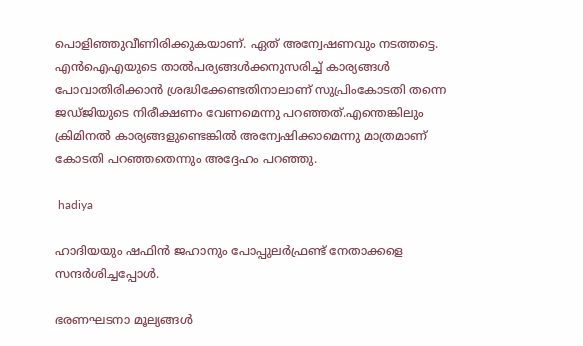പൊളിഞ്ഞുവീണിരിക്കുകയാണ്. ഏത് അന്വേഷണവും നടത്തട്ടെ. എന്‍ഐഎയുടെ താല്‍പര്യങ്ങള്‍ക്കനുസരിച്ച് കാര്യങ്ങള്‍ പോവാതിരിക്കാന്‍ ശ്രദ്ധിക്കേണ്ടതിനാലാണ് സുപ്രിംകോടതി തന്നെ ജഡ്ജിയുടെ നിരീക്ഷണം വേണമെന്നു പറഞ്ഞത്.എന്തെങ്കിലും ക്രിമിനല്‍ കാര്യങ്ങളുണ്ടെങ്കില്‍ അന്വേഷിക്കാമെന്നു മാത്രമാണ് കോടതി പറഞ്ഞതെന്നും അദ്ദേഹം പറഞ്ഞു.

 hadiya

ഹാദിയയും ഷഫിന്‍ ജഹാനും പോപ്പുലര്‍ഫ്രണ്ട് നേതാക്കളെ സന്ദര്‍ശിച്ചപ്പോള്‍.

ഭരണഘടനാ മൂല്യങ്ങള്‍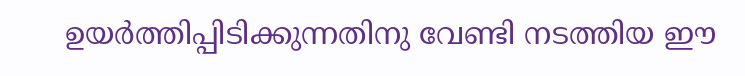ഉയര്‍ത്തിപ്പിടിക്കുന്നതിനു വേണ്ടി നടത്തിയ ഈ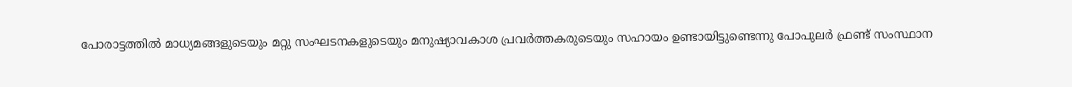പോരാട്ടത്തില്‍ മാധ്യമങ്ങളുടെയും മറ്റു സംഘടനകളുടെയും മനുഷ്യാവകാശ പ്രവര്‍ത്തകരുടെയും സഹായം ഉണ്ടായിട്ടുണ്ടെന്നു പോപുലര്‍ ഫ്രണ്ട് സംസ്ഥാന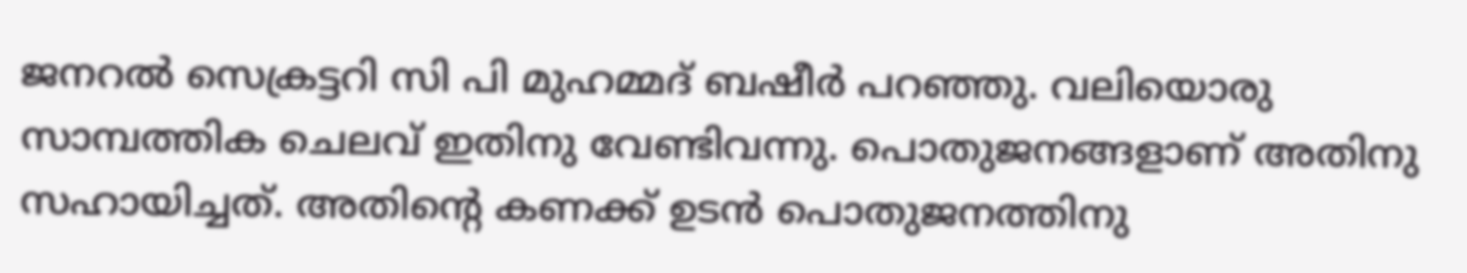ജനറല്‍ സെക്രട്ടറി സി പി മുഹമ്മദ് ബഷീര്‍ പറഞ്ഞു. വലിയൊരു സാമ്പത്തിക ചെലവ് ഇതിനു വേണ്ടിവന്നു. പൊതുജനങ്ങളാണ് അതിനു സഹായിച്ചത്. അതിന്റെ കണക്ക് ഉടന്‍ പൊതുജനത്തിനു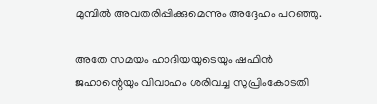മുമ്പില്‍ അവതരിപ്പിക്കുമെന്നും അദ്ദേഹം പറഞ്ഞു.

അതേ സമയം ഹാദിയയുടെയും ഷഫിന്‍ ജഹാന്റെയും വിവാഹം ശരിവച്ച സുപ്രിംകോടതി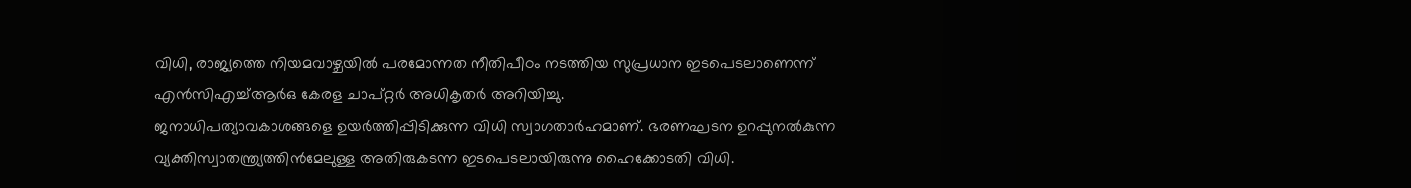വിധി, രാജ്യത്തെ നിയമവാഴ്ചയില്‍ പരമോന്നത നീതിപീഠം നടത്തിയ സുപ്രധാന ഇടപെടലാണെന്ന് എന്‍സിഎച്ച്ആര്‍ഒ കേരള ചാപ്റ്റര്‍ അധികൃതര്‍ അറിയിച്ചു.
ജനാധിപത്യാവകാശങ്ങളെ ഉയര്‍ത്തിപ്പിടിക്കുന്ന വിധി സ്വാഗതാര്‍ഹമാണ്. ഭരണഘടന ഉറപ്പുനല്‍കുന്ന വ്യക്തിസ്വാതന്ത്ര്യത്തിന്‍മേലുള്ള അതിരുകടന്ന ഇടപെടലായിരുന്നു ഹൈക്കോടതി വിധി.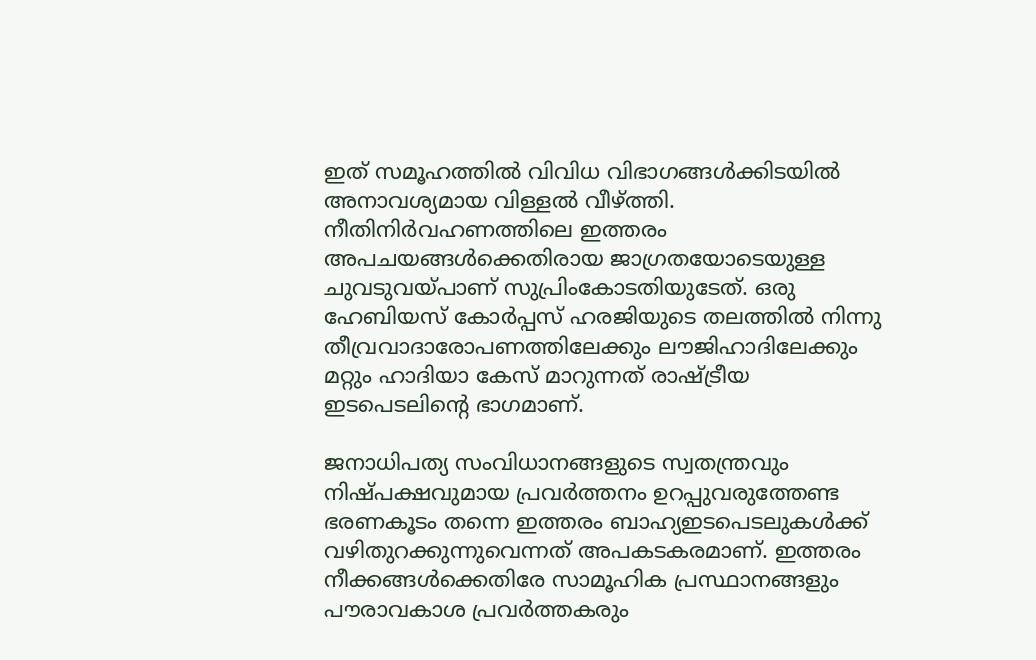ഇത് സമൂഹത്തില്‍ വിവിധ വിഭാഗങ്ങള്‍ക്കിടയില്‍ അനാവശ്യമായ വിള്ളല്‍ വീഴ്ത്തി. നീതിനിര്‍വഹണത്തിലെ ഇത്തരം അപചയങ്ങള്‍ക്കെതിരായ ജാഗ്രതയോടെയുള്ള ചുവടുവയ്പാണ് സുപ്രിംകോടതിയുടേത്. ഒരു ഹേബിയസ് കോര്‍പ്പസ് ഹരജിയുടെ തലത്തില്‍ നിന്നു തീവ്രവാദാരോപണത്തിലേക്കും ലൗജിഹാദിലേക്കും മറ്റും ഹാദിയാ കേസ് മാറുന്നത് രാഷ്ട്രീയ ഇടപെടലിന്റെ ഭാഗമാണ്.

ജനാധിപത്യ സംവിധാനങ്ങളുടെ സ്വതന്ത്രവും നിഷ്പക്ഷവുമായ പ്രവര്‍ത്തനം ഉറപ്പുവരുത്തേണ്ട ഭരണകൂടം തന്നെ ഇത്തരം ബാഹ്യഇടപെടലുകള്‍ക്ക് വഴിതുറക്കുന്നുവെന്നത് അപകടകരമാണ്. ഇത്തരം നീക്കങ്ങള്‍ക്കെതിരേ സാമൂഹിക പ്രസ്ഥാനങ്ങളും പൗരാവകാശ പ്രവര്‍ത്തകരും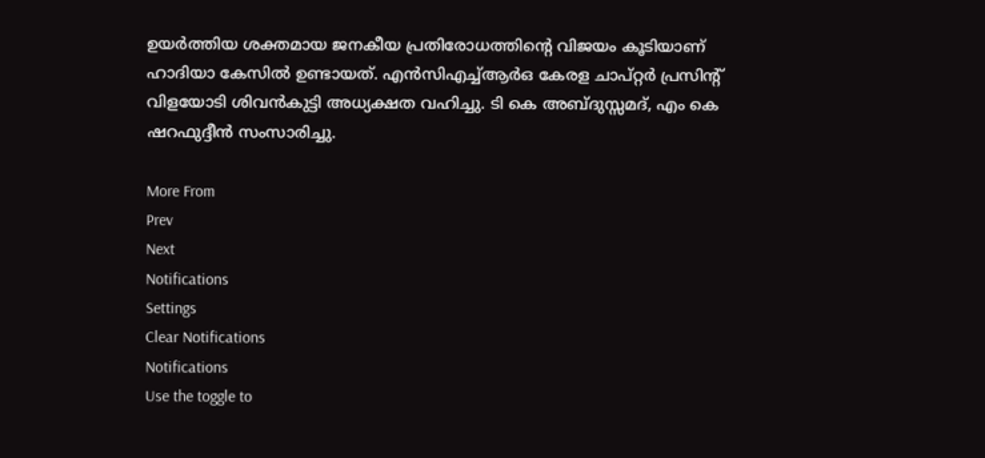ഉയര്‍ത്തിയ ശക്തമായ ജനകീയ പ്രതിരോധത്തിന്റെ വിജയം കൂടിയാണ് ഹാദിയാ കേസില്‍ ഉണ്ടായത്. എന്‍സിഎച്ച്ആര്‍ഒ കേരള ചാപ്റ്റര്‍ പ്രസിന്റ് വിളയോടി ശിവന്‍കുട്ടി അധ്യക്ഷത വഹിച്ചു. ടി കെ അബ്ദുസ്സമദ്, എം കെ ഷറഫുദ്ദീന്‍ സംസാരിച്ചു.

More From
Prev
Next
Notifications
Settings
Clear Notifications
Notifications
Use the toggle to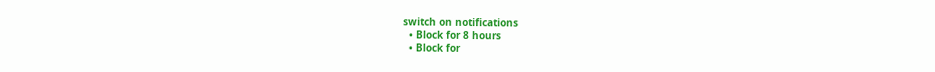switch on notifications
  • Block for 8 hours
  • Block for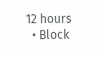12 hours
  • Block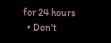for 24 hours
  • Don't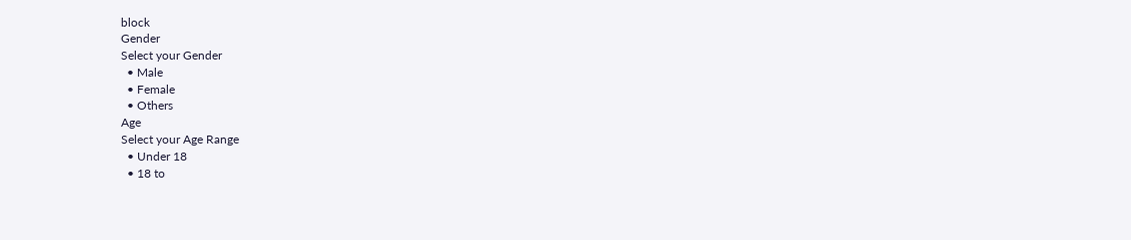block
Gender
Select your Gender
  • Male
  • Female
  • Others
Age
Select your Age Range
  • Under 18
  • 18 to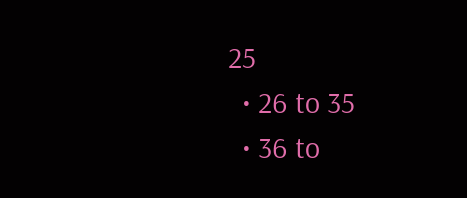25
  • 26 to 35
  • 36 to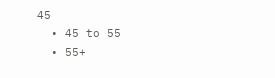45
  • 45 to 55
  • 55+